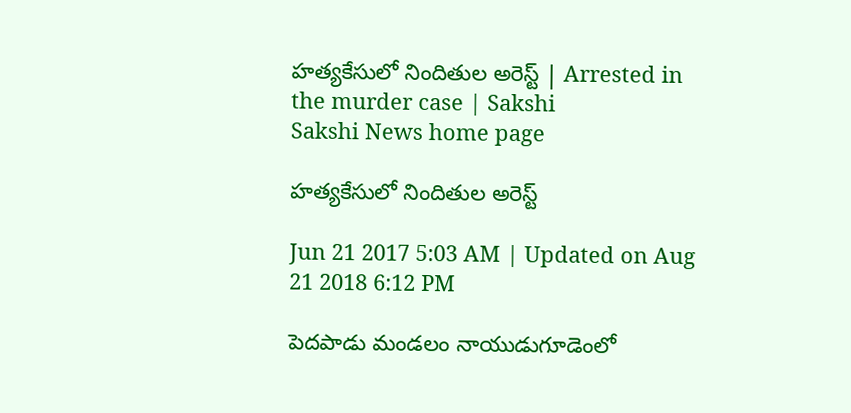హత్యకేసులో నిందితుల అరెస్ట్‌ | Arrested in the murder case | Sakshi
Sakshi News home page

హత్యకేసులో నిందితుల అరెస్ట్‌

Jun 21 2017 5:03 AM | Updated on Aug 21 2018 6:12 PM

పెదపాడు మండలం నాయుడుగూడెంలో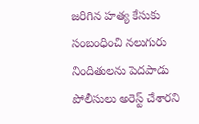జరిగిన హత్య కేసుకు సంబంధించి నలుగురు నిందితులను పెదపాడు పోలీసులు అరెస్ట్‌ చేశారని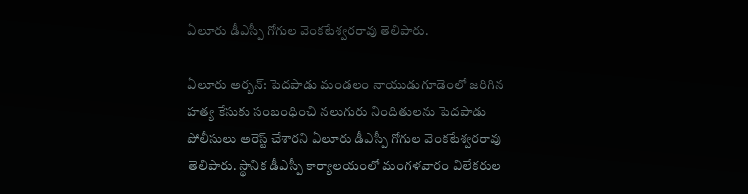ఏలూరు డీఎస్పీ గోగుల వెంకటేశ్వరరావు తెలిపారు.

ఏలూరు అర్బన్‌: పెదపాడు మండలం నాయుడుగూడెంలో జరిగిన హత్య కేసుకు సంబంధించి నలుగురు నిందితులను పెదపాడు పోలీసులు అరెస్ట్‌ చేశారని ఏలూరు డీఎస్పీ గోగుల వెంకటేశ్వరరావు తెలిపారు. స్థానిక డీఎస్పీ కార్యాలయంలో మంగళవారం విలేకరుల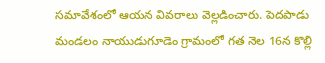సమావేశంలో ఆయన వివరాలు వెల్లడించారు. పెదపాడు మండలం నాయుడుగూడెం గ్రామంలో గత నెల 16న కొల్లి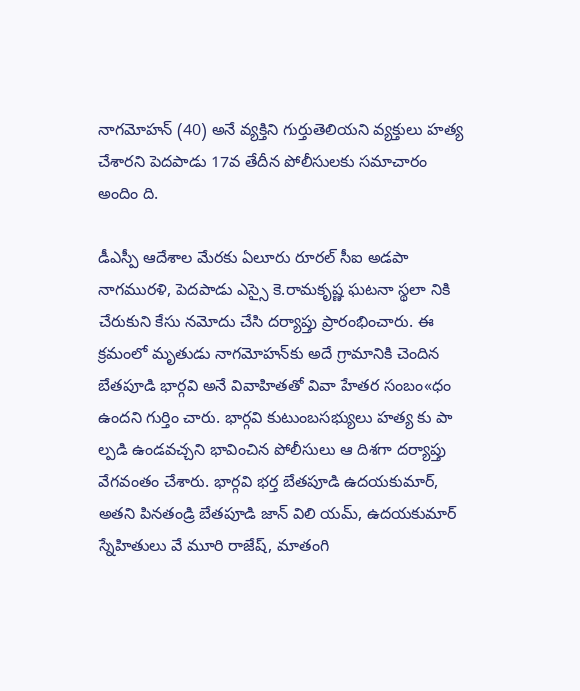నాగమోహన్‌ (40) అనే వ్యక్తిని గుర్తుతెలియని వ్యక్తులు హత్య చేశారని పెదపాడు 17వ తేదీన పోలీసులకు సమాచారం అందిం ది.

డీఎస్పీ ఆదేశాల మేరకు ఏలూరు రూరల్‌ సీఐ అడపా నాగమురళి, పెదపాడు ఎస్సై కె.రామకృష్ణ ఘటనా స్థలా నికి చేరుకుని కేసు నమోదు చేసి దర్యాప్తు ప్రారంభించారు. ఈ క్రమంలో మృతుడు నాగమోహన్‌కు అదే గ్రామానికి చెందిన బేతపూడి భార్గవి అనే వివాహితతో వివా హేతర సంబం«ధం ఉందని గుర్తిం చారు. భార్గవి కుటుంబసభ్యులు హత్య కు పా ల్పడి ఉండవచ్చని భావించిన పోలీసులు ఆ దిశగా దర్యాప్తు వేగవంతం చేశారు. భార్గవి భర్త బేతపూడి ఉదయకుమార్, అతని పినతండ్రి బేతపూడి జాన్‌ విలి యమ్, ఉదయకుమార్‌ స్నేహితులు వే మూరి రాజేష్, మాతంగి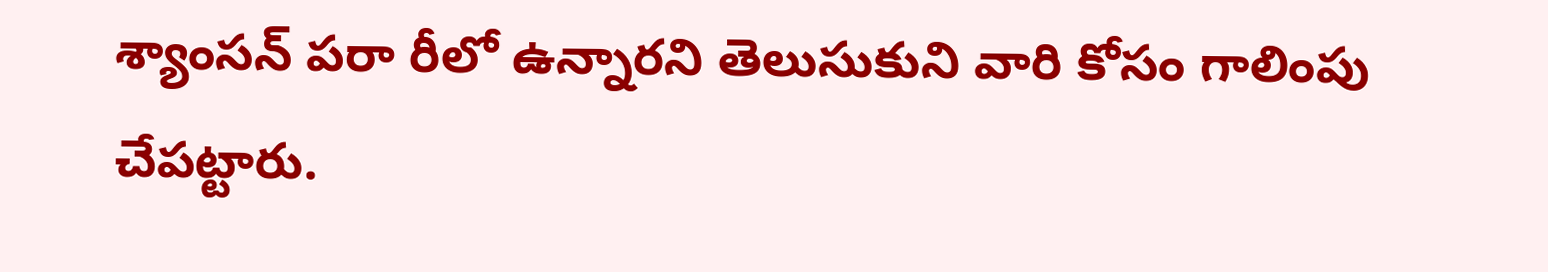శ్యాంసన్‌ పరా రీలో ఉన్నారని తెలుసుకుని వారి కోసం గాలింపు చేపట్టారు.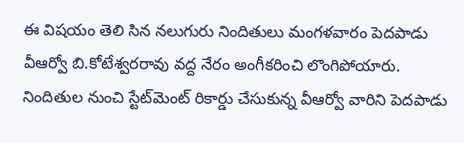ఈ విషయం తెలి సిన నలుగురు నిందితులు మంగళవారం పెదపాడు వీఆర్వో బి.కోటేశ్వరరావు వద్ద నేరం అంగీకరించి లొంగిపోయారు. నిందితుల నుంచి స్టేట్‌మెంట్‌ రికార్డు చేసుకున్న వీఆర్వో వారిని పెదపాడు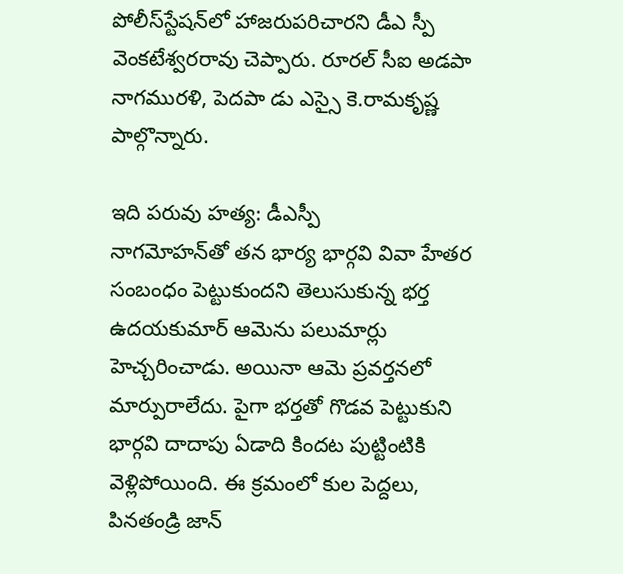పోలీస్‌స్టేషన్‌లో హాజరుపరిచారని డీఎ స్పీ వెంకటేశ్వరరావు చెప్పారు. రూరల్‌ సీఐ అడపా నాగమురళి, పెదపా డు ఎస్సై కె.రామకృష్ణ పాల్గొన్నారు.

ఇది పరువు హత్య: డీఎస్పీ
నాగమోహన్‌తో తన భార్య భార్గవి వివా హేతర సంబంధం పెట్టుకుందని తెలుసుకున్న భర్త ఉదయకుమార్‌ ఆమెను పలుమార్లు హెచ్చరించాడు. అయినా ఆమె ప్రవర్తనలో మార్పురాలేదు. పైగా భర్తతో గొడవ పెట్టుకుని భార్గవి దాదాపు ఏడాది కిందట పుట్టింటికి వెళ్లిపోయింది. ఈ క్రమంలో కుల పెద్దలు, పినతండ్రి జాన్‌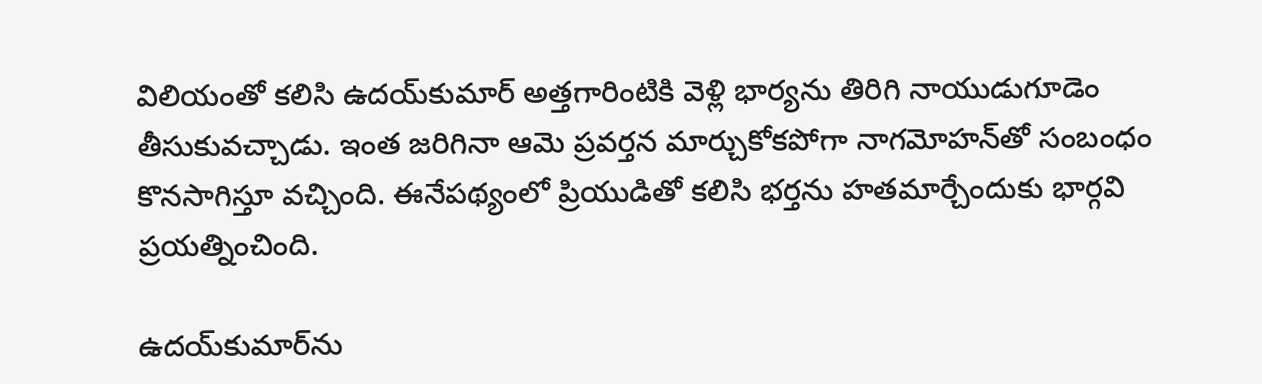విలియంతో కలిసి ఉదయ్‌కుమార్‌ అత్తగారింటికి వెళ్లి భార్యను తిరిగి నాయుడుగూడెం తీసుకువచ్చాడు. ఇంత జరిగినా ఆమె ప్రవర్తన మార్చుకోకపోగా నాగమోహన్‌తో సంబంధం కొనసాగిస్తూ వచ్చింది. ఈనేపథ్యంలో ప్రియుడితో కలిసి భర్తను హతమార్చేందుకు భార్గవి ప్రయత్నించింది.

ఉదయ్‌కుమార్‌ను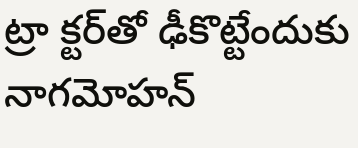ట్రా క్టర్‌తో ఢీకొట్టేందుకు నాగమోహన్‌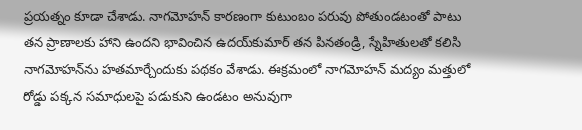ప్రయత్నం కూడా చేశాడు. నాగమోహన్‌ కారణంగా కుటుంబం పరువు పోతుండటంతో పాటు తన ప్రాణాలకు హాని ఉందని భావించిన ఉదయ్‌కుమార్‌ తన పినతండ్రి, స్నేహితులతో కలిసి నాగమోహన్‌ను హతమార్చేందుకు పథకం వేశాడు. ఈక్రమంలో నాగమోహన్‌ మద్యం మత్తులో రోడ్డు పక్కన సమాధులపై పడుకుని ఉండటం అనువుగా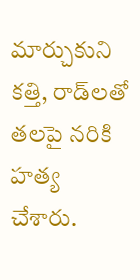మార్చుకుని కత్తి, రాడ్‌లతో తలపై నరికి హత్య చేశారు.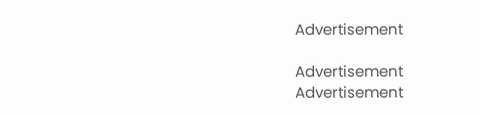Advertisement

Advertisement
Advertisement